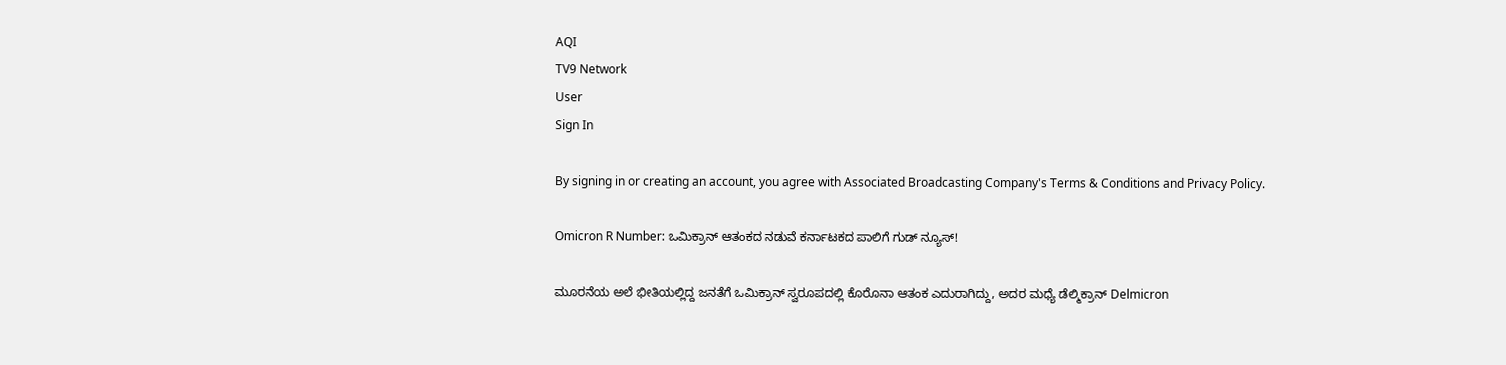AQI
TV9 Network
User
Sign In

By signing in or creating an account, you agree with Associated Broadcasting Company's Terms & Conditions and Privacy Policy.

Omicron R Number: ಒಮಿಕ್ರಾನ್ ಆತಂಕದ ನಡುವೆ ಕರ್ನಾಟಕದ ಪಾಲಿಗೆ ಗುಡ್ ನ್ಯೂಸ್!

ಮೂರನೆಯ ಅಲೆ ಭೀತಿಯಲ್ಲಿದ್ದ ಜನತೆಗೆ ಒಮಿಕ್ರಾನ್ ಸ್ವರೂಪದಲ್ಲಿ ಕೊರೊನಾ ಆತಂಕ ಎದುರಾಗಿದ್ದು, ಅದರ ಮಧ್ಯೆ ಡೆಲ್ಮಿಕ್ರಾನ್ Delmicron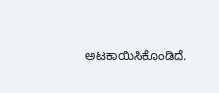ಅಟಕಾಯಿಸಿಕೊಂಡಿದೆ.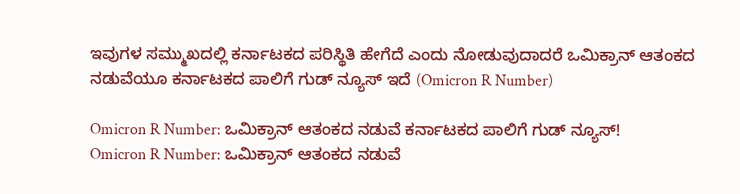ಇವುಗಳ ಸಮ್ಮುಖದಲ್ಲಿ ಕರ್ನಾಟಕದ ಪರಿಸ್ಥಿತಿ ಹೇಗೆದೆ ಎಂದು ನೋಡುವುದಾದರೆ ಒಮಿಕ್ರಾನ್ ಆತಂಕದ ನಡುವೆಯೂ ಕರ್ನಾಟಕದ ಪಾಲಿಗೆ ಗುಡ್ ನ್ಯೂಸ್ ಇದೆ (Omicron R Number)

Omicron R Number: ಒಮಿಕ್ರಾನ್ ಆತಂಕದ ನಡುವೆ ಕರ್ನಾಟಕದ ಪಾಲಿಗೆ ಗುಡ್ ನ್ಯೂಸ್!
Omicron R Number: ಒಮಿಕ್ರಾನ್ ಆತಂಕದ ನಡುವೆ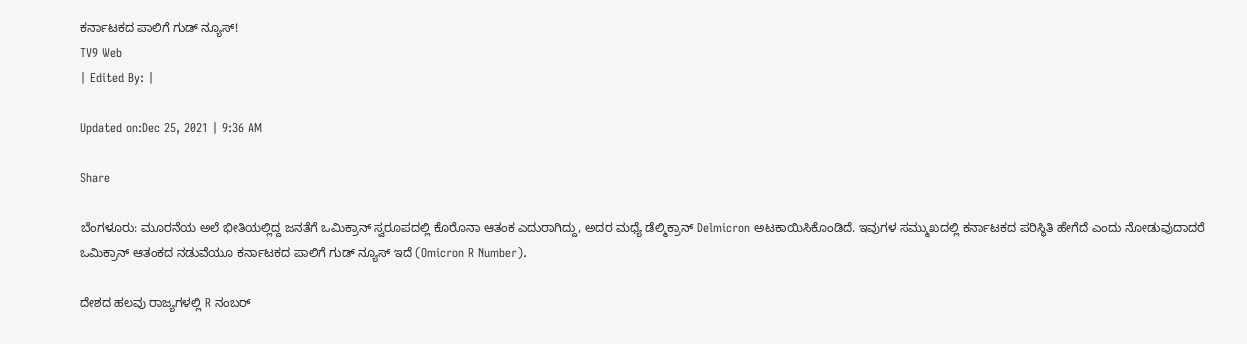ಕರ್ನಾಟಕದ ಪಾಲಿಗೆ ಗುಡ್ ನ್ಯೂಸ್!
TV9 Web
| Edited By: |

Updated on:Dec 25, 2021 | 9:36 AM

Share

ಬೆಂಗಳೂರು: ಮೂರನೆಯ ಅಲೆ ಭೀತಿಯಲ್ಲಿದ್ದ ಜನತೆಗೆ ಒಮಿಕ್ರಾನ್ ಸ್ವರೂಪದಲ್ಲಿ ಕೊರೊನಾ ಆತಂಕ ಎದುರಾಗಿದ್ದು, ಅದರ ಮಧ್ಯೆ ಡೆಲ್ಮಿಕ್ರಾನ್ Delmicron ಅಟಕಾಯಿಸಿಕೊಂಡಿದೆ. ಇವುಗಳ ಸಮ್ಮುಖದಲ್ಲಿ ಕರ್ನಾಟಕದ ಪರಿಸ್ಥಿತಿ ಹೇಗೆದೆ ಎಂದು ನೋಡುವುದಾದರೆ ಒಮಿಕ್ರಾನ್ ಆತಂಕದ ನಡುವೆಯೂ ಕರ್ನಾಟಕದ ಪಾಲಿಗೆ ಗುಡ್ ನ್ಯೂಸ್ ಇದೆ (Omicron R Number).

ದೇಶದ ಹಲವು ರಾಜ್ಯಗಳಲ್ಲಿ R ನಂಬರ್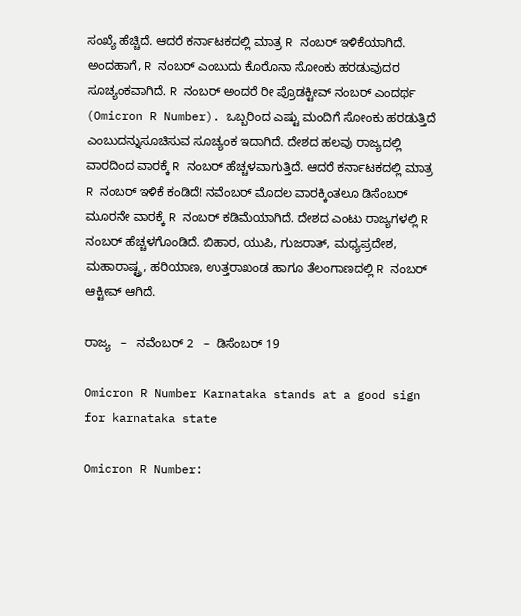ಸಂಖ್ಯೆ ಹೆಚ್ಚಿದೆ. ಆದರೆ ಕರ್ನಾಟಕದಲ್ಲಿ ಮಾತ್ರ R ನಂಬರ್ ಇಳಿಕೆಯಾಗಿದೆ. ಅಂದಹಾಗೆ, R ನಂಬರ್ ಎಂಬುದು ಕೊರೊನಾ ಸೋಂಕು ಹರಡುವುದರ ಸೂಚ್ಯಂಕವಾಗಿದೆ. R ನಂಬರ್ ಅಂದರೆ ರೀ ಪ್ರೊಡಕ್ಟೀವ್ ನಂಬರ್ ಎಂದರ್ಥ (Omicron R Number). ಒಬ್ಬರಿಂದ ಎಷ್ಟು ಮಂದಿಗೆ ಸೋಂಕು ಹರಡುತ್ತಿದೆ ಎಂಬುದನ್ನುಸೂಚಿಸುವ ಸೂಚ್ಯಂಕ ಇದಾಗಿದೆ. ದೇಶದ ಹಲವು ರಾಜ್ಯದಲ್ಲಿ ವಾರದಿಂದ ವಾರಕ್ಕೆ R ನಂಬರ್ ಹೆಚ್ಚಳವಾಗುತ್ತಿದೆ. ಆದರೆ ಕರ್ನಾಟಕದಲ್ಲಿ ಮಾತ್ರ R ನಂಬರ್ ಇಳಿಕೆ ಕಂಡಿದೆ! ನವೆಂಬರ್ ಮೊದಲ ವಾರಕ್ಕಿಂತಲೂ ಡಿಸೆಂಬರ್ ಮೂರನೇ ವಾರಕ್ಕೆ R ನಂಬರ್ ಕಡಿಮೆಯಾಗಿದೆ. ದೇಶದ ಎಂಟು ರಾಜ್ಯಗಳಲ್ಲಿ R ನಂಬರ್ ಹೆಚ್ಚಳಗೊಂಡಿದೆ. ಬಿಹಾರ, ಯುಪಿ, ಗುಜರಾತ್, ಮಧ್ಯಪ್ರದೇಶ, ಮಹಾರಾಷ್ಟ್ರ, ಹರಿಯಾಣ, ಉತ್ತರಾಖಂಡ ಹಾಗೂ ತೆಲಂಗಾಣದಲ್ಲಿ R ನಂಬರ್ ಆಕ್ಟೀವ್ ಆಗಿದೆ.

ರಾಜ್ಯ   –   ನವೆಂಬರ್ 2   –  ಡಿಸೆಂಬರ್ 19

Omicron R Number Karnataka stands at a good sign for karnataka state

Omicron R Number: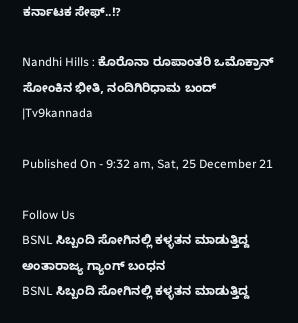ಕರ್ನಾಟಕ ಸೇಫ್..!?

Nandhi Hills : ಕೊರೊನಾ ರೂಪಾಂತರಿ ಒಮೊಕ್ರಾನ್ ಸೋಂಕಿನ ಭೀತಿ, ನಂದಿಗಿರಿಧಾಮ ಬಂದ್ |Tv9kannada

Published On - 9:32 am, Sat, 25 December 21

Follow Us
BSNL ಸಿಬ್ಬಂದಿ ಸೋಗಿನಲ್ಲಿ ಕಳ್ಳತನ ಮಾಡುತ್ತಿದ್ದ ಅಂತಾರಾಜ್ಯ ಗ್ಯಾಂಗ್ ಬಂಧನ
BSNL ಸಿಬ್ಬಂದಿ ಸೋಗಿನಲ್ಲಿ ಕಳ್ಳತನ ಮಾಡುತ್ತಿದ್ದ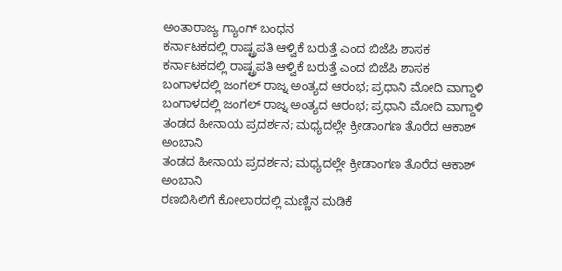ಅಂತಾರಾಜ್ಯ ಗ್ಯಾಂಗ್ ಬಂಧನ
ಕರ್ನಾಟಕದಲ್ಲಿ ರಾಷ್ಟ್ರಪತಿ ಆಳ್ವಿಕೆ ಬರುತ್ತೆ ಎಂದ ಬಿಜೆಪಿ ಶಾಸಕ
ಕರ್ನಾಟಕದಲ್ಲಿ ರಾಷ್ಟ್ರಪತಿ ಆಳ್ವಿಕೆ ಬರುತ್ತೆ ಎಂದ ಬಿಜೆಪಿ ಶಾಸಕ
ಬಂಗಾಳದಲ್ಲಿ ಜಂಗಲ್ ರಾಜ್ನ ಅಂತ್ಯದ ಆರಂಭ; ಪ್ರಧಾನಿ ಮೋದಿ ವಾಗ್ದಾಳಿ
ಬಂಗಾಳದಲ್ಲಿ ಜಂಗಲ್ ರಾಜ್ನ ಅಂತ್ಯದ ಆರಂಭ; ಪ್ರಧಾನಿ ಮೋದಿ ವಾಗ್ದಾಳಿ
ತಂಡದ ಹೀನಾಯ ಪ್ರದರ್ಶನ; ಮಧ್ಯದಲ್ಲೇ ಕ್ರೀಡಾಂಗಣ ತೊರೆದ ಆಕಾಶ್ ಅಂಬಾನಿ
ತಂಡದ ಹೀನಾಯ ಪ್ರದರ್ಶನ; ಮಧ್ಯದಲ್ಲೇ ಕ್ರೀಡಾಂಗಣ ತೊರೆದ ಆಕಾಶ್ ಅಂಬಾನಿ
ರಣಬಿಸಿಲಿಗೆ ಕೋಲಾರದಲ್ಲಿ ಮಣ್ಣಿನ ಮಡಿಕೆ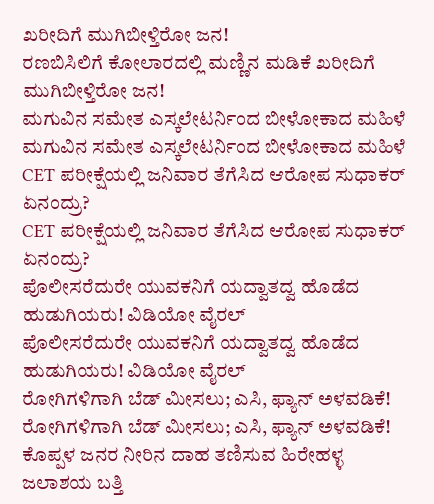ಖರೀದಿಗೆ ಮುಗಿಬೀಳ್ತಿರೋ ಜನ!
ರಣಬಿಸಿಲಿಗೆ ಕೋಲಾರದಲ್ಲಿ ಮಣ್ಣಿನ ಮಡಿಕೆ ಖರೀದಿಗೆ ಮುಗಿಬೀಳ್ತಿರೋ ಜನ!
ಮಗುವಿನ ಸಮೇತ ಎಸ್ಕಲೇಟರ್ನಿಂದ ಬೀಳೋಕಾದ ಮಹಿಳೆ
ಮಗುವಿನ ಸಮೇತ ಎಸ್ಕಲೇಟರ್ನಿಂದ ಬೀಳೋಕಾದ ಮಹಿಳೆ
CET ಪರೀಕ್ಷೆಯಲ್ಲಿ ಜನಿವಾರ ತೆಗೆಸಿದ ಆರೋಪ ಸುಧಾಕರ್ ಏನಂದ್ರು?
CET ಪರೀಕ್ಷೆಯಲ್ಲಿ ಜನಿವಾರ ತೆಗೆಸಿದ ಆರೋಪ ಸುಧಾಕರ್ ಏನಂದ್ರು?
ಪೊಲೀಸರೆದುರೇ ಯುವಕನಿಗೆ ಯದ್ವಾತದ್ವ ಹೊಡೆದ ಹುಡುಗಿಯರು! ವಿಡಿಯೋ ವೈರಲ್
ಪೊಲೀಸರೆದುರೇ ಯುವಕನಿಗೆ ಯದ್ವಾತದ್ವ ಹೊಡೆದ ಹುಡುಗಿಯರು! ವಿಡಿಯೋ ವೈರಲ್
ರೋಗಿಗಳಿಗಾಗಿ ಬೆಡ್ ಮೀಸಲು; ಎಸಿ, ಫ್ಯಾನ್ ಅಳವಡಿಕೆ!
ರೋಗಿಗಳಿಗಾಗಿ ಬೆಡ್ ಮೀಸಲು; ಎಸಿ, ಫ್ಯಾನ್ ಅಳವಡಿಕೆ!
ಕೊಪ್ಪಳ ಜನರ ನೀರಿನ ದಾಹ ತಣಿಸುವ ಹಿರೇಹಳ್ಳ ಜಲಾಶಯ ಬತ್ತಿ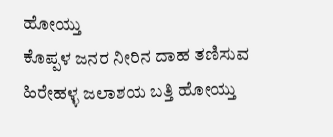ಹೋಯ್ತು
ಕೊಪ್ಪಳ ಜನರ ನೀರಿನ ದಾಹ ತಣಿಸುವ ಹಿರೇಹಳ್ಳ ಜಲಾಶಯ ಬತ್ತಿ ಹೋಯ್ತು